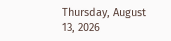Thursday, August 13, 2026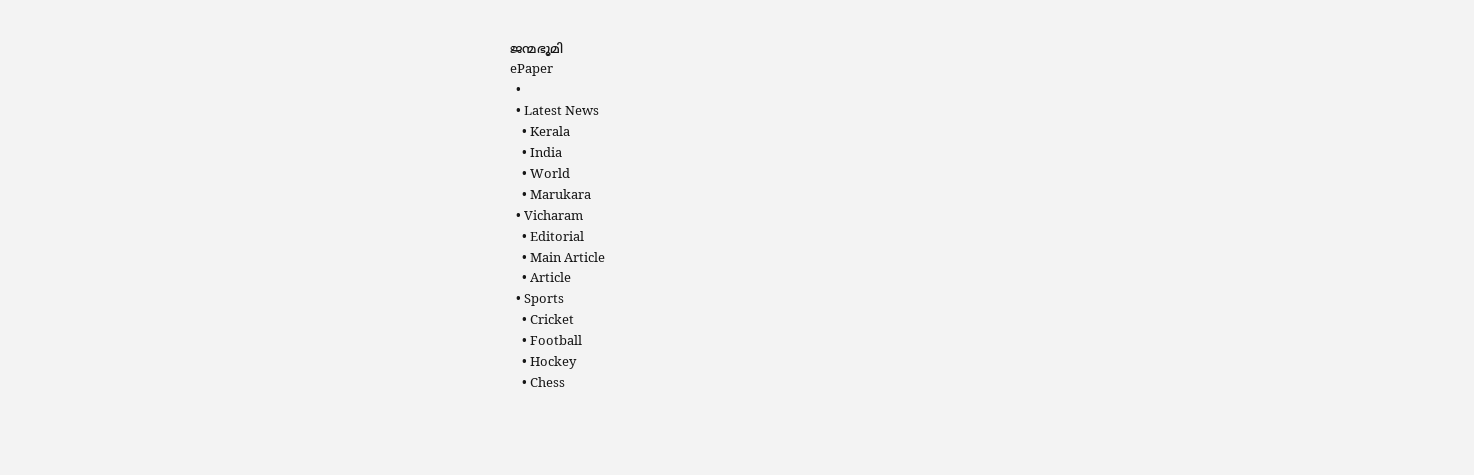ജന്മഭൂമി
ePaper
  •
  • Latest News
    • Kerala
    • India
    • World
    • Marukara
  • Vicharam
    • Editorial
    • Main Article
    • Article
  • Sports
    • Cricket
    • Football
    • Hockey
    • Chess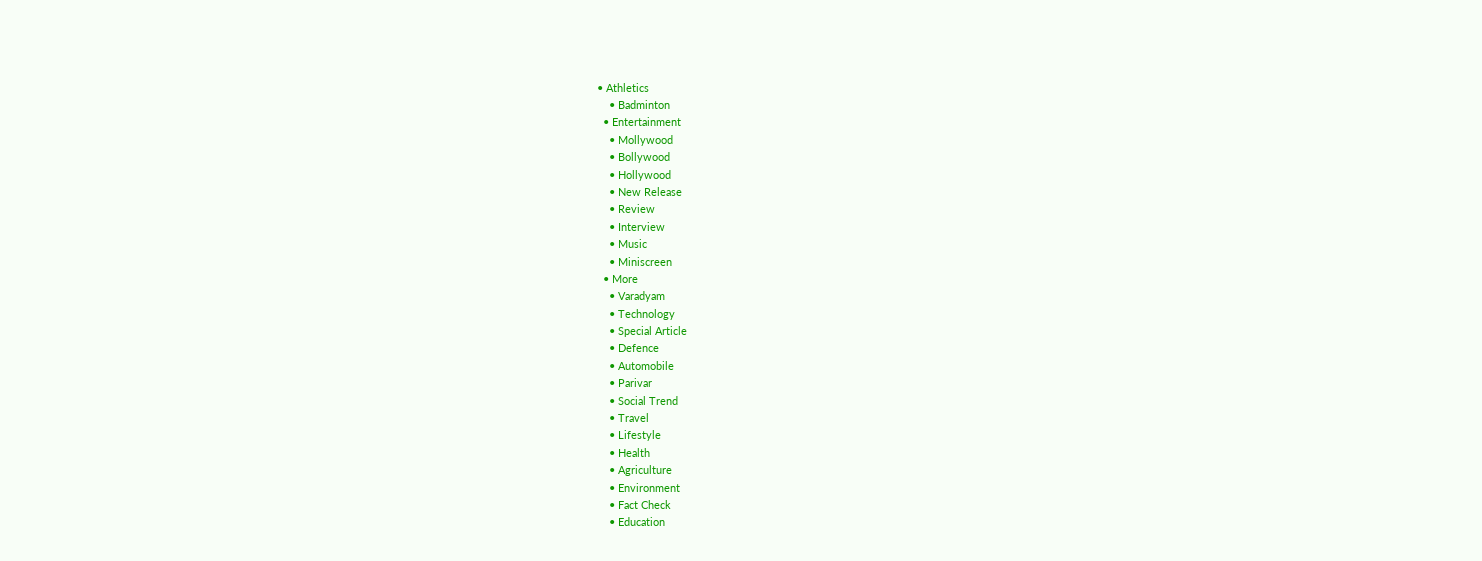• Athletics
    • Badminton
  • Entertainment
    • Mollywood
    • Bollywood
    • Hollywood
    • New Release
    • Review
    • Interview
    • Music
    • Miniscreen
  • More
    • Varadyam
    • Technology
    • Special Article
    • Defence
    • Automobile
    • Parivar
    • Social Trend
    • Travel
    • Lifestyle
    • Health
    • Agriculture
    • Environment
    • Fact Check
    • Education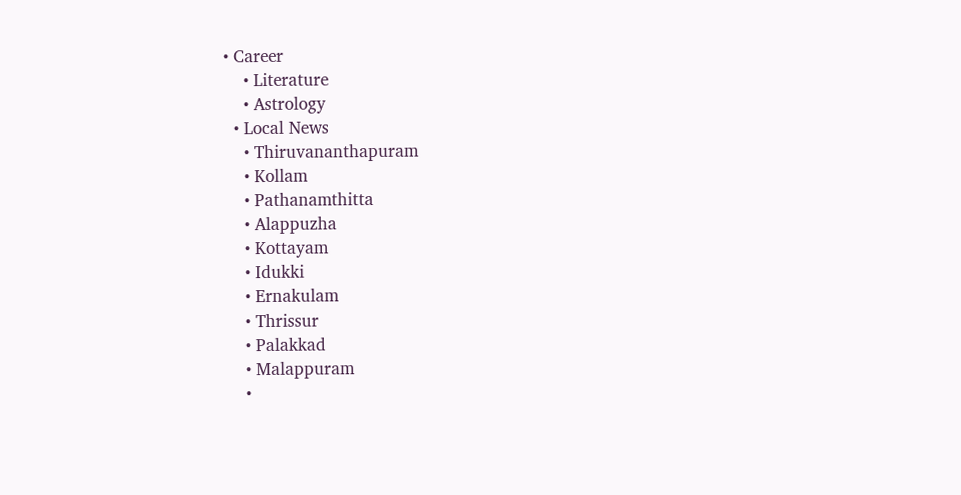• Career
    • Literature
    • Astrology
  • Local News
    • Thiruvananthapuram
    • Kollam
    • Pathanamthitta
    • Alappuzha
    • Kottayam
    • Idukki
    • Ernakulam
    • Thrissur
    • Palakkad
    • Malappuram
    •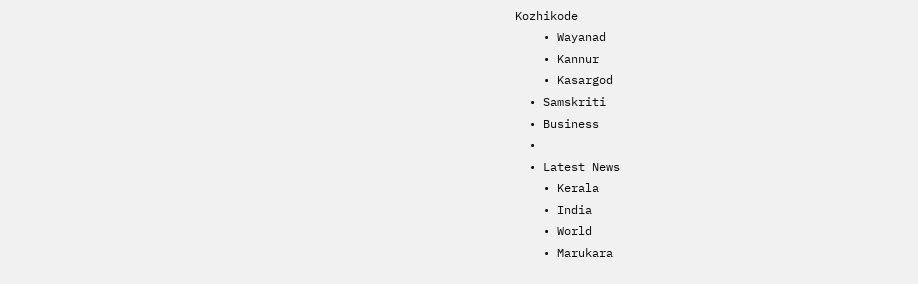Kozhikode
    • Wayanad
    • Kannur
    • Kasargod
  • Samskriti
  • Business
  •
  • Latest News
    • Kerala
    • India
    • World
    • Marukara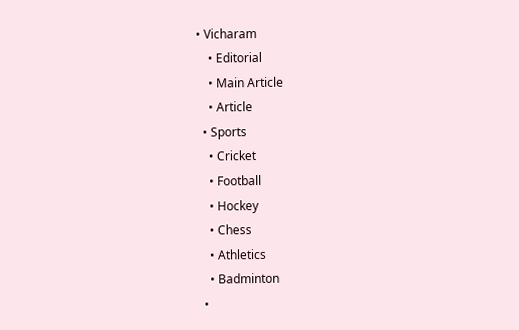• Vicharam
    • Editorial
    • Main Article
    • Article
  • Sports
    • Cricket
    • Football
    • Hockey
    • Chess
    • Athletics
    • Badminton
  •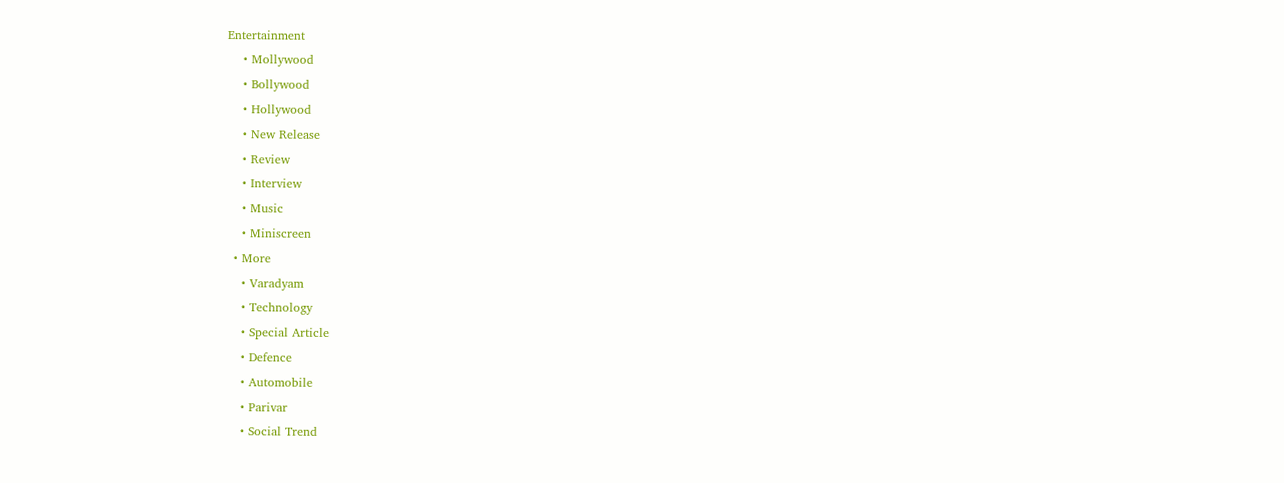Entertainment
    • Mollywood
    • Bollywood
    • Hollywood
    • New Release
    • Review
    • Interview
    • Music
    • Miniscreen
  • More
    • Varadyam
    • Technology
    • Special Article
    • Defence
    • Automobile
    • Parivar
    • Social Trend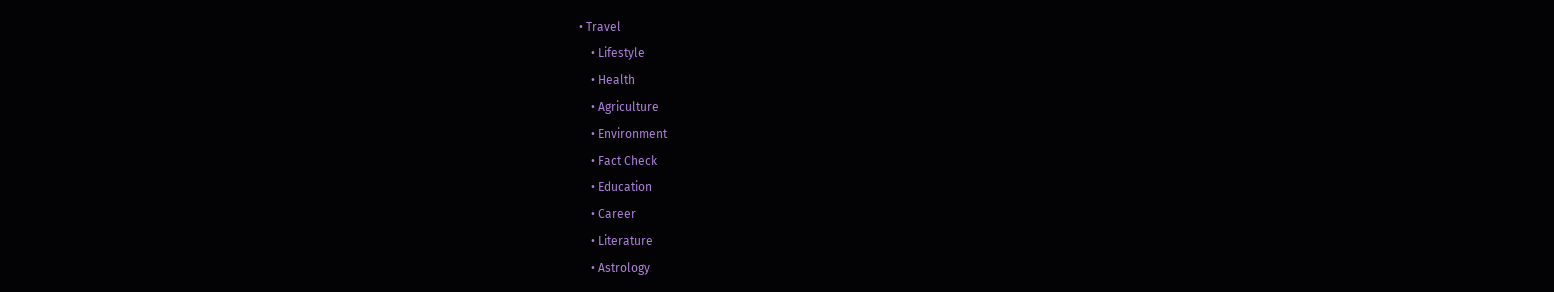• Travel
    • Lifestyle
    • Health
    • Agriculture
    • Environment
    • Fact Check
    • Education
    • Career
    • Literature
    • Astrology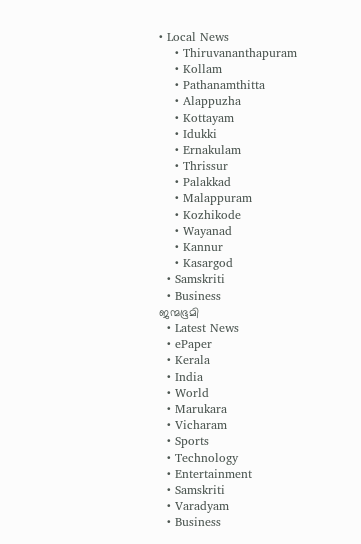• Local News
    • Thiruvananthapuram
    • Kollam
    • Pathanamthitta
    • Alappuzha
    • Kottayam
    • Idukki
    • Ernakulam
    • Thrissur
    • Palakkad
    • Malappuram
    • Kozhikode
    • Wayanad
    • Kannur
    • Kasargod
  • Samskriti
  • Business
ജന്മഭൂമി
  • Latest News
  • ePaper
  • Kerala
  • India
  • World
  • Marukara
  • Vicharam
  • Sports
  • Technology
  • Entertainment
  • Samskriti
  • Varadyam
  • Business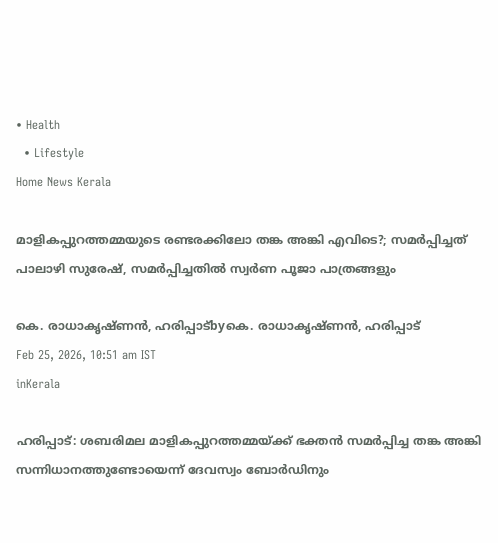• Health
  • Lifestyle
Home News Kerala

മാളികപ്പുറത്തമ്മയുടെ രണ്ടരക്കിലോ തങ്ക അങ്കി എവിടെ?; സമര്‍പ്പിച്ചത് പാലാഴി സുരേഷ്, സമര്‍പ്പിച്ചതില്‍ സ്വര്‍ണ പൂജാ പാത്രങ്ങളും

കെ. രാധാകൃഷ്ണന്‍, ഹരിപ്പാട്byകെ. രാധാകൃഷ്ണന്‍, ഹരിപ്പാട്
Feb 25, 2026, 10:51 am IST
inKerala

ഹരിപ്പാട്: ശബരിമല മാളികപ്പുറത്തമ്മയ്‌ക്ക് ഭക്തന്‍ സമര്‍പ്പിച്ച തങ്ക അങ്കി സന്നിധാനത്തുണ്ടോയെന്ന് ദേവസ്വം ബോര്‍ഡിനും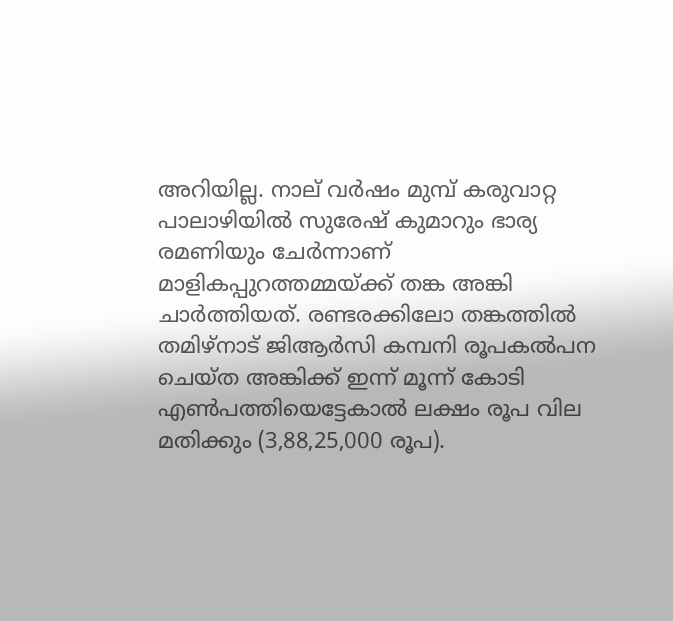അറിയില്ല. നാല് വര്‍ഷം മുമ്പ് കരുവാറ്റ
പാലാഴിയില്‍ സുരേഷ് കുമാറും ഭാര്യ രമണിയും ചേര്‍ന്നാണ് മാളികപ്പുറത്തമ്മയ്‌ക്ക് തങ്ക അങ്കി ചാര്‍ത്തിയത്. രണ്ടരക്കിലോ തങ്കത്തില്‍ തമിഴ്നാട് ജിആര്‍സി കമ്പനി രൂപകല്‍പന ചെയ്ത അങ്കിക്ക് ഇന്ന് മൂന്ന് കോടി എണ്‍പത്തിയെട്ടേകാല്‍ ലക്ഷം രൂപ വില മതിക്കും (3,88,25,000 രൂപ).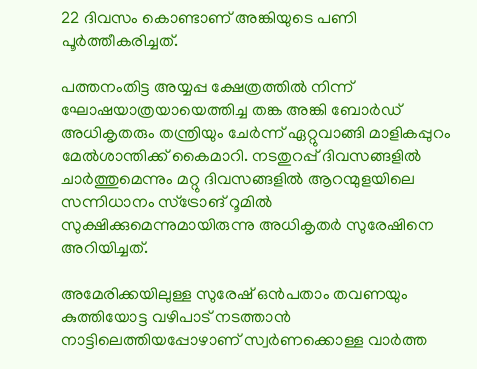22 ദിവസം കൊണ്ടാണ് അങ്കിയുടെ പണി പൂര്‍ത്തീകരിച്ചത്.

പത്തനംതിട്ട അയ്യപ്പ ക്ഷേത്രത്തില്‍ നിന്ന് ഘോഷയാത്രയായെത്തിച്ച തങ്ക അങ്കി ബോര്‍ഡ് അധികൃതരും തന്ത്രിയും ചേര്‍ന്ന് ഏറ്റുവാങ്ങി മാളികപ്പുറം മേല്‍ശാന്തിക്ക് കൈമാറി. നടതുറപ്പ് ദിവസങ്ങളില്‍ ചാര്‍ത്തുമെന്നും മറ്റു ദിവസങ്ങളില്‍ ആറന്മുളയിലെ സന്നിധാനം സ്ട്രോങ് റൂമില്‍ സുക്ഷിക്കുമെന്നുമായിരുന്നു അധികൃതര്‍ സുരേഷിനെ അറിയിച്ചത്.

അമേരിക്കയിലുള്ള സുരേഷ് ഒന്‍പതാം തവണയും കുത്തിയോട്ട വഴിപാട് നടത്താന്‍ നാട്ടിലെത്തിയപ്പോഴാണ് സ്വര്‍ണക്കൊള്ള വാര്‍ത്ത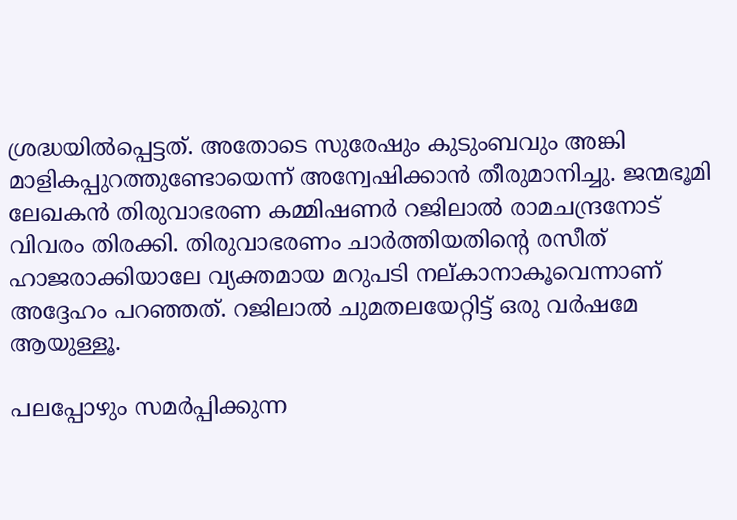ശ്രദ്ധയില്‍പ്പെട്ടത്. അതോടെ സുരേഷും കുടുംബവും അങ്കി മാളികപ്പുറത്തുണ്ടോയെന്ന് അന്വേഷിക്കാന്‍ തീരുമാനിച്ചു. ജന്മഭൂമി ലേഖകന്‍ തിരുവാഭരണ കമ്മിഷണര്‍ റജിലാല്‍ രാമചന്ദ്രനോട് വിവരം തിരക്കി. തിരുവാഭരണം ചാര്‍ത്തിയതിന്റെ രസീത് ഹാജരാക്കിയാലേ വ്യക്തമായ മറുപടി നല്കാനാകൂവെന്നാണ് അദ്ദേഹം പറഞ്ഞത്. റജിലാല്‍ ചുമതലയേറ്റിട്ട് ഒരു വര്‍ഷമേ ആയുള്ളൂ.

പലപ്പോഴും സമര്‍പ്പിക്കുന്ന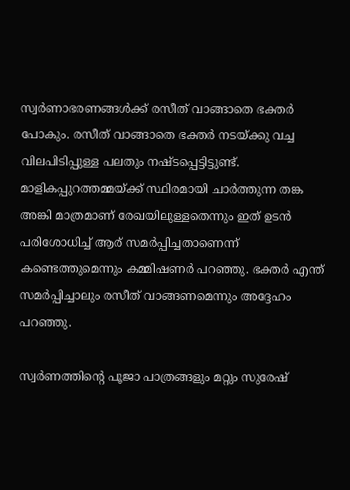സ്വര്‍ണാഭരണങ്ങള്‍ക്ക് രസീത് വാങ്ങാതെ ഭക്തര്‍ പോകും. രസീത് വാങ്ങാതെ ഭക്തര്‍ നടയ്‌ക്കു വച്ച വിലപിടിപ്പുള്ള പലതും നഷ്ടപ്പെട്ടിട്ടുണ്ട്.
മാളികപ്പുറത്തമ്മയ്‌ക്ക് സ്ഥിരമായി ചാര്‍ത്തുന്ന തങ്ക അങ്കി മാത്രമാണ് രേഖയിലുള്ളതെന്നും ഇത് ഉടന്‍ പരിശോധിച്ച് ആര് സമര്‍പ്പിച്ചതാണെന്ന് കണ്ടെത്തുമെന്നും കമ്മിഷണര്‍ പറഞ്ഞു. ഭക്തര്‍ എന്ത് സമര്‍പ്പിച്ചാലും രസീത് വാങ്ങണമെന്നും അദ്ദേഹം പറഞ്ഞു.

സ്വര്‍ണത്തിന്റെ പൂജാ പാത്രങ്ങളും മറ്റും സുരേഷ്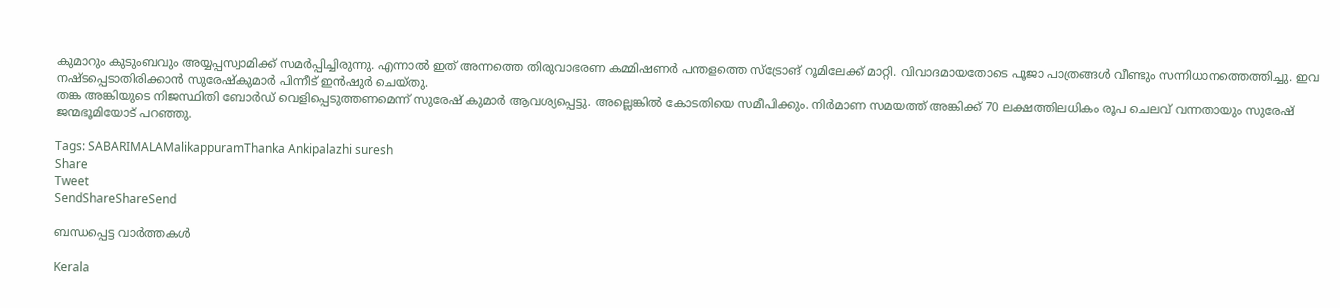കുമാറും കുടുംബവും അയ്യപ്പസ്വാമിക്ക് സമര്‍പ്പിച്ചിരുന്നു. എന്നാല്‍ ഇത് അന്നത്തെ തിരുവാഭരണ കമ്മിഷണര്‍ പന്തളത്തെ സ്ട്രോങ് റൂമിലേക്ക് മാറ്റി. വിവാദമായതോടെ പൂജാ പാത്രങ്ങള്‍ വീണ്ടും സന്നിധാനത്തെത്തിച്ചു. ഇവ നഷ്ടപ്പെടാതിരിക്കാന്‍ സുരേഷ്‌കുമാര്‍ പിന്നീട് ഇന്‍ഷുര്‍ ചെയ്തു.
തങ്ക അങ്കിയുടെ നിജസ്ഥിതി ബോര്‍ഡ് വെളിപ്പെടുത്തണമെന്ന് സുരേഷ് കുമാര്‍ ആവശ്യപ്പെട്ടു. അല്ലെങ്കില്‍ കോടതിയെ സമീപിക്കും. നിര്‍മാണ സമയത്ത് അങ്കിക്ക് 70 ലക്ഷത്തിലധികം രൂപ ചെലവ് വന്നതായും സുരേഷ് ജന്മഭൂമിയോട് പറഞ്ഞു.

Tags: SABARIMALAMalikappuramThanka Ankipalazhi suresh
Share
Tweet
SendShareShareSend

ബന്ധപ്പെട്ട വാര്‍ത്തകള്‍

Kerala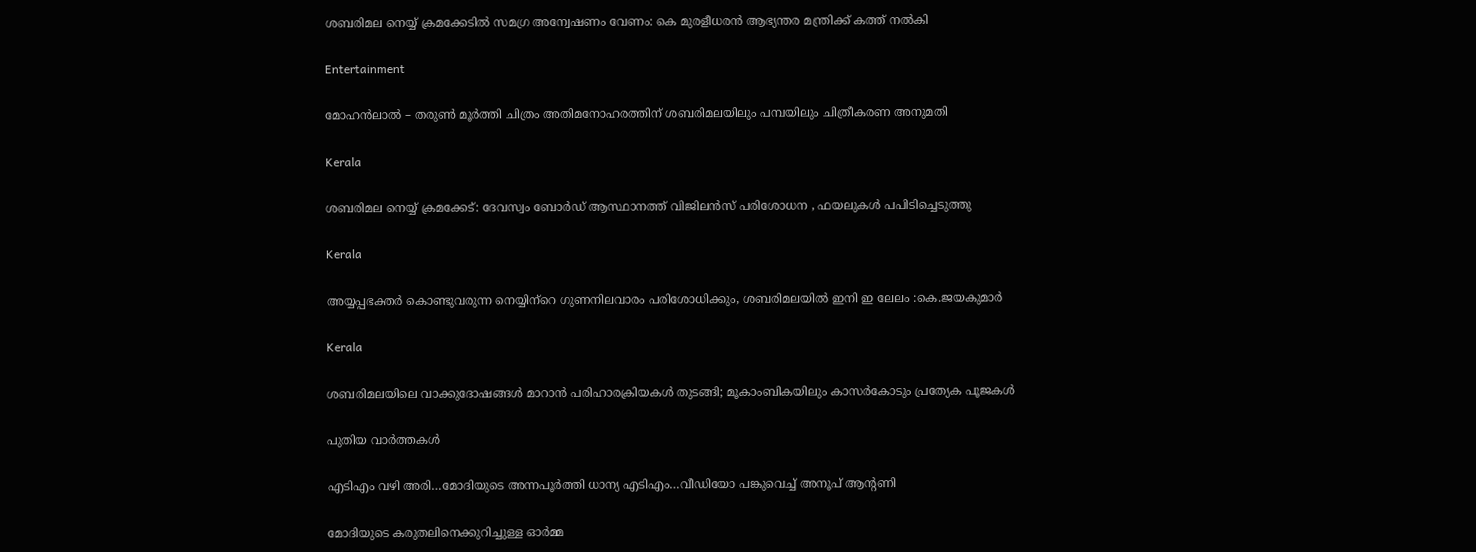ശബരിമല നെയ്യ് ക്രമക്കേടില്‍ സമഗ്ര അന്വേഷണം വേണം: കെ മുരളീധരന്‍ ആഭ്യന്തര മന്ത്രിക്ക് കത്ത് നല്‍കി

Entertainment

മോഹന്‍ലാല്‍ – തരുണ്‍ മൂര്‍ത്തി ചിത്രം അതിമനോഹരത്തിന് ശബരിമലയിലും പമ്പയിലും ചിത്രീകരണ അനുമതി

Kerala

ശബരിമല നെയ്യ് ക്രമക്കേട്: ദേവസ്വം ബോര്‍ഡ് ആസ്ഥാനത്ത് വിജിലന്‍സ് പരിശോധന , ഫയലുകള്‍ പപിടിച്ചെടുത്തു

Kerala

അയ്യപ്പഭക്തര്‍ കൊണ്ടുവരുന്ന നെയ്യിന്‌റെ ഗുണനിലവാരം പരിശോധിക്കും, ശബരിമലയില്‍ ഇനി ഇ ലേലം :കെ.ജയകുമാര്‍

Kerala

ശബരിമലയിലെ വാക്കുദോഷങ്ങൾ മാറാൻ പരിഹാരക്രിയകൾ തുടങ്ങി; മൂകാംബികയിലും കാസർകോടും പ്രത്യേക പൂജകൾ

പുതിയ വാര്‍ത്തകള്‍

എടിഎം വഴി അരി…മോദിയുടെ അന്നപൂര്‍ത്തി ധാന്യ എടിഎം…വീഡിയോ പങ്കുവെച്ച് അനൂപ് ആന്‍റണി

മോദിയുടെ കരുതലിനെക്കുറിച്ചുള്ള ഓര്‍മ്മ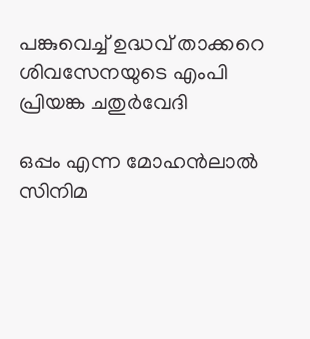പങ്കുവെച്ച് ഉദ്ധവ് താക്കറെ ശിവസേനയുടെ എംപി പ്രിയങ്ക ചതുര്‍വേദി

ഒപ്പം എന്ന മോഹന്‍ലാല്‍ സിനിമ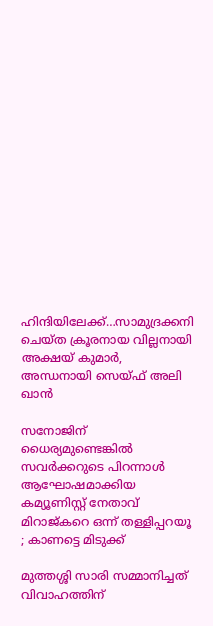ഹിന്ദിയിലേക്ക്…സാമുദ്രക്കനി ചെയ്ത ക്രൂരനായ വില്ലനായി അക്ഷയ് കുമാര്‍, അന്ധനായി സെയ്ഫ് അലി ഖാന്‍

സനോജിന് ധൈര്യമുണ്ടെങ്കിൽ സവർക്കറുടെ പിറന്നാൾ ആഘോഷമാക്കിയ കമ്യൂണിസ്റ്റ് നേതാവ് മിറാജ്കറെ ഒന്ന് തള്ളിപ്പറയൂ ; കാണട്ടെ മിടുക്ക്

മുത്തശ്ശി സാരി സമ്മാനിച്ചത് വിവാഹത്തിന്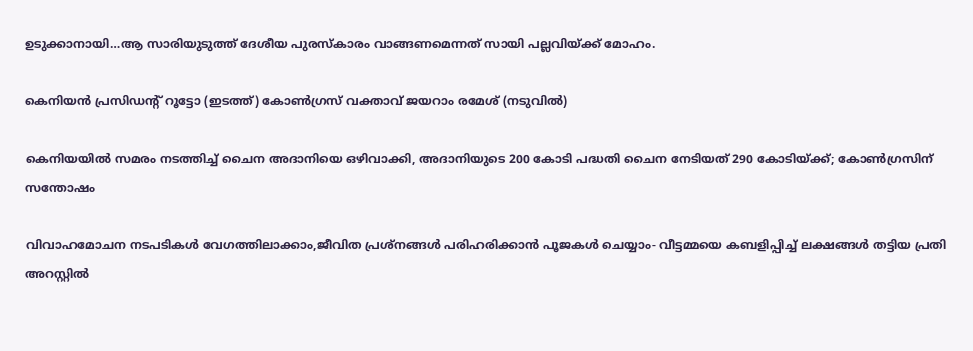ഉടുക്കാനായി…ആ സാരിയുടുത്ത് ദേശീയ പുരസ്കാരം വാങ്ങണമെന്നത് സായി പല്ലവിയ്‌ക്ക് മോഹം.

കെനിയന്‍ പ്രസിഡന്‍റ് റൂട്ടോ (ഇടത്ത്) കോണ്‍ഗ്രസ് വക്താവ് ജയറാം രമേശ് (നടുവില്‍)

കെനിയയില്‍ സമരം നടത്തിച്ച് ചൈന അദാനിയെ ഒഴിവാക്കി, അദാനിയുടെ 200 കോടി പദ്ധതി ചൈന നേടിയത് 290 കോടിയ്‌ക്ക്; കോണ്‍ഗ്രസിന് സന്തോഷം

വിവാഹമോചന നടപടികള്‍ വേഗത്തിലാക്കാം,ജീവിത പ്രശ്‌നങ്ങള്‍ പരിഹരിക്കാന്‍ പൂജകള്‍ ചെയ്യാം- വീട്ടമ്മയെ കബളിപ്പിച്ച് ലക്ഷങ്ങള്‍ തട്ടിയ പ്രതി അറസ്റ്റില്‍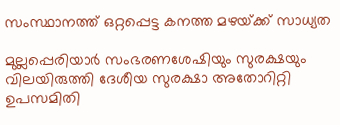സംസ്ഥാനത്ത് ഒറ്റപ്പെട്ട കനത്ത മഴയ്‌ക്ക് സാധ്യത

മുല്ലപ്പെരിയാര്‍ സംഭരണശേഷിയും സുരക്ഷയും വിലയിരുത്തി ദേശീയ സുരക്ഷാ അതോറിറ്റി ഉപസമിതി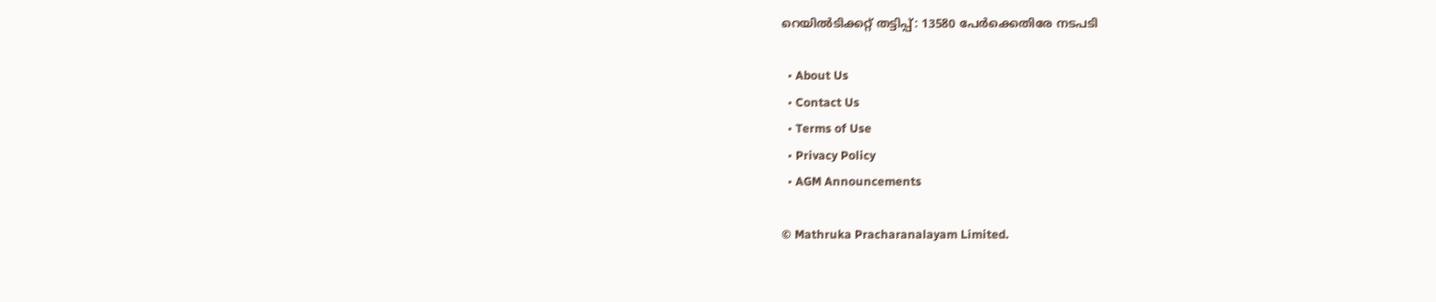റെയിൽടിക്കറ്റ് തട്ടിപ്പ്: 13580 പേർക്കെതിരേ നടപടി

  • About Us
  • Contact Us
  • Terms of Use
  • Privacy Policy
  • AGM Announcements

© Mathruka Pracharanalayam Limited.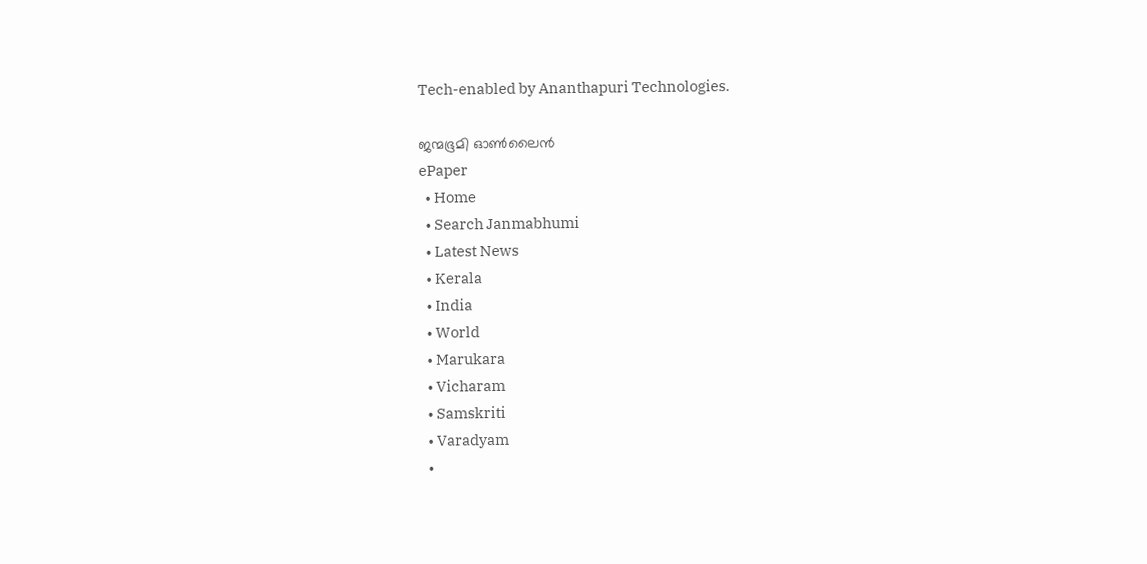Tech-enabled by Ananthapuri Technologies.

ജന്മഭൂമി ഓണ്‍ലൈന്‍
ePaper
  • Home
  • Search Janmabhumi
  • Latest News
  • Kerala
  • India
  • World
  • Marukara
  • Vicharam
  • Samskriti
  • Varadyam
  •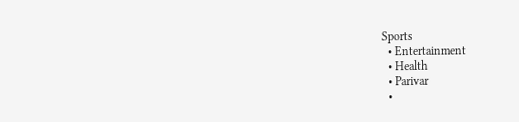Sports
  • Entertainment
  • Health
  • Parivar
  •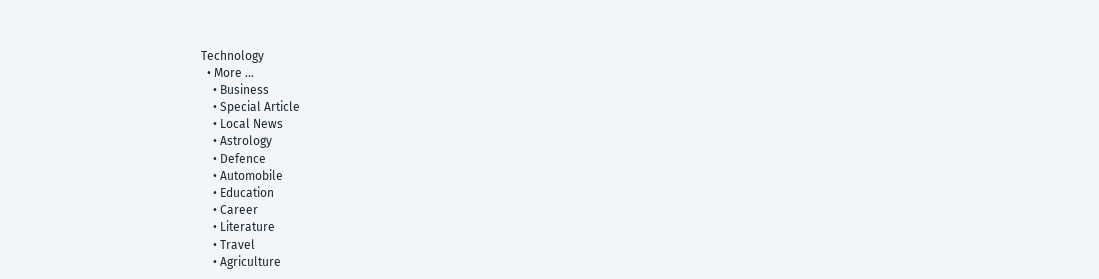Technology
  • More …
    • Business
    • Special Article
    • Local News
    • Astrology
    • Defence
    • Automobile
    • Education
    • Career
    • Literature
    • Travel
    • Agriculture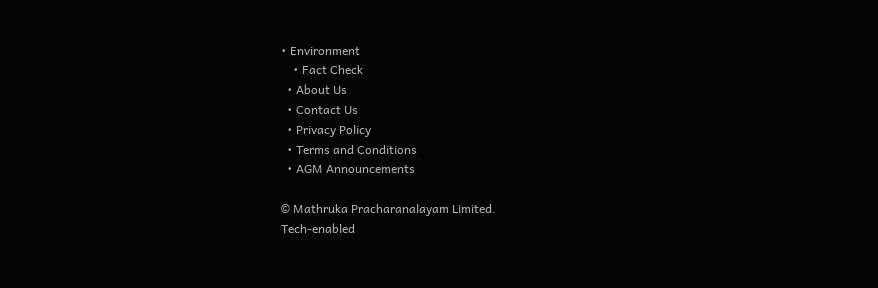• Environment
    • Fact Check
  • About Us
  • Contact Us
  • Privacy Policy
  • Terms and Conditions
  • AGM Announcements

© Mathruka Pracharanalayam Limited.
Tech-enabled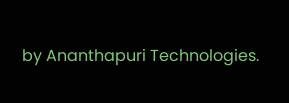by Ananthapuri Technologies.